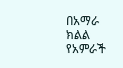በአማራ ክልል የአምራች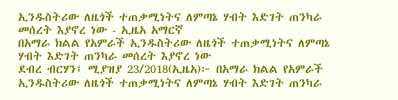ኢንዱስትሪው ለዜጎች ተጠቃሚነትና ለምጣኔ ሃብት እድገት ጠንካራ መሰረት እያኖረ ነው - ኢዜአ አማርኛ
በአማራ ክልል የአምራች ኢንዱስትሪው ለዜጎች ተጠቃሚነትና ለምጣኔ ሃብት እድገት ጠንካራ መሰረት እያኖረ ነው
ደብረ ብርሃን፤ ሚያዝያ 23/2018(ኢዜአ)፦ በአማራ ክልል የአምራች ኢንዱስትሪው ለዜጎች ተጠቃሚነትና ለምጣኔ ሃብት እድገት ጠንካራ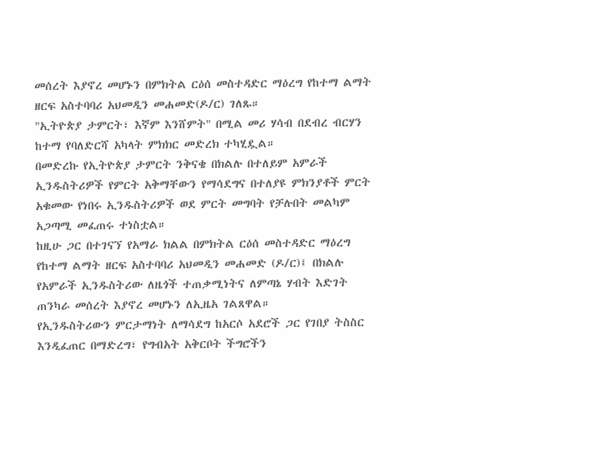መሰረት እያኖረ መሆኑን በምክትል ርዕሰ መስተዳድር ማዕረግ የከተማ ልማት ዘርፍ አስተባባሪ አህመዲን መሐመድ(ዶ/ር) ገለጹ።
"ኢትዮጵያ ታምርት፣ እኛም እንሸምት" በሚል መሪ ሃሳብ በደብረ ብርሃን ከተማ የባለድርሻ አካላት ምክክር መድረክ ተካሂዷል።
በመድረኩ የኢትዮጵያ ታምርት ንቅናቄ በክልሉ በተለይም አምራች ኢንዱስትሪዎች የምርት አቅማቸውን የማሳደግና በተለያዩ ምክንያቶች ምርት አቁመው የነበሩ ኢንዱስትሪዎች ወደ ምርት መግባት የቻሉበት መልካም አጋጣሚ መፈጠሩ ተነስቷል።
ከዚሁ ጋር በተገናኘ የአማራ ክልል በምክትል ርዕሰ መስተዳድር ማዕረግ የከተማ ልማት ዘርፍ አስተባባሪ አህመዲን መሐመድ (ዶ/ር)፤ በክልሉ የአምራች ኢንዱስትሪው ለዜጎች ተጠቃሚነትና ለምጣኔ ሃብት እድገት ጠንካራ መሰረት እያኖረ መሆኑን ለኢዜአ ገልጸዋል።
የኢንዱስትሪውን ምርታማነት ለማሳደግ ከአርሶ አደሮች ጋር የገበያ ትስስር እንዲፈጠር በማድረግ፣ የግብአት አቅርቦት ችግሮችን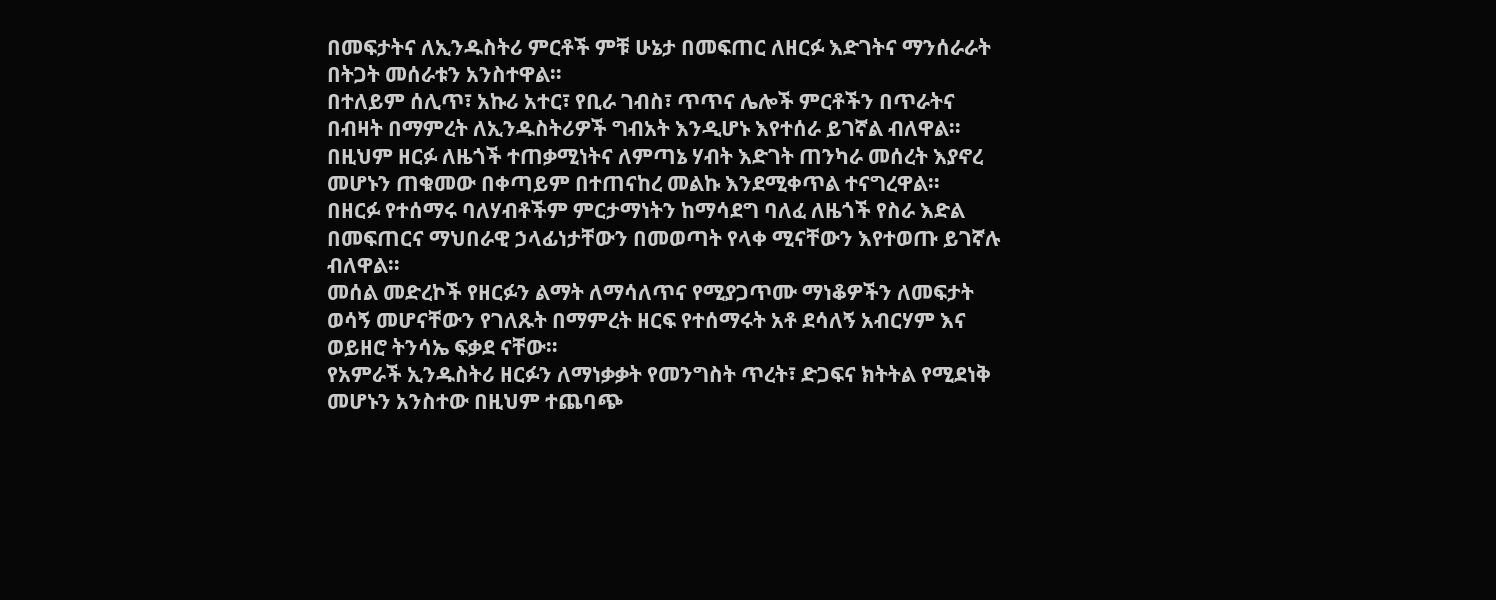በመፍታትና ለኢንዱስትሪ ምርቶች ምቹ ሁኔታ በመፍጠር ለዘርፉ እድገትና ማንሰራራት በትጋት መሰራቱን አንስተዋል።
በተለይም ሰሊጥ፣ አኩሪ አተር፣ የቢራ ገብስ፣ ጥጥና ሌሎች ምርቶችን በጥራትና በብዛት በማምረት ለኢንዱስትሪዎች ግብአት እንዲሆኑ እየተሰራ ይገኛል ብለዋል።
በዚህም ዘርፉ ለዜጎች ተጠቃሚነትና ለምጣኔ ሃብት እድገት ጠንካራ መሰረት እያኖረ መሆኑን ጠቁመው በቀጣይም በተጠናከረ መልኩ እንደሚቀጥል ተናግረዋል።
በዘርፉ የተሰማሩ ባለሃብቶችም ምርታማነትን ከማሳደግ ባለፈ ለዜጎች የስራ እድል በመፍጠርና ማህበራዊ ኃላፊነታቸውን በመወጣት የላቀ ሚናቸውን እየተወጡ ይገኛሉ ብለዋል።
መሰል መድረኮች የዘርፉን ልማት ለማሳለጥና የሚያጋጥሙ ማነቆዎችን ለመፍታት ወሳኝ መሆናቸውን የገለጹት በማምረት ዘርፍ የተሰማሩት አቶ ደሳለኝ አብርሃም እና ወይዘሮ ትንሳኤ ፍቃደ ናቸው።
የአምራች ኢንዱስትሪ ዘርፉን ለማነቃቃት የመንግስት ጥረት፣ ድጋፍና ክትትል የሚደነቅ መሆኑን አንስተው በዚህም ተጨባጭ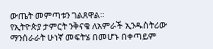ውጤት መምጣቱን ገልጸዋል።
የኢትዮጵያ ታምርት ንቅናቄ ለአምራች ኢንዱስትሪው ማንሰራራት ሁነኛ መፍትሄ በመሆኑ በቀጣይም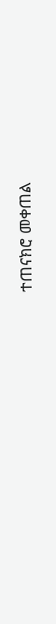ተጠናክሮ መቀጠል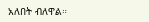አለበት ብለዋል።